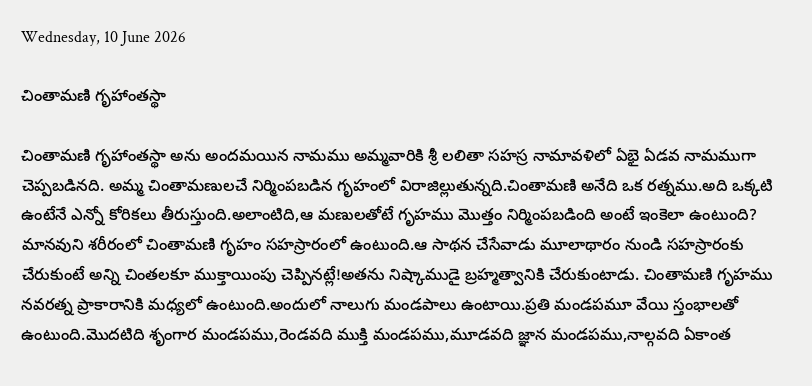Wednesday, 10 June 2026

చింతామణి గృహాంతస్థా

చింతామణి గృహాంతస్థా అను అందమయిన నామము అమ్మవారికి శ్రీ లలితా సహస్ర నామావళిలో ఏభై ఏడవ నామముగా చెప్పబడినది. అమ్మ చింతామణులచే నిర్మింపబడిన గృహంలో విరాజిల్లుతున్నది.చింతామణి అనేది ఒక రత్నము.అది ఒక్కటి ఉంటేనే ఎన్నో కోరికలు తీరుస్తుంది.అలాంటిది,ఆ మణులతోటే గృహము మొత్తం నిర్మింపబడింది అంటే ఇంకెలా ఉంటుంది? మానవుని శరీరంలో చింతామణి గృహం సహస్రారంలో ఉంటుంది.ఆ సాథన చేసేవాడు మూలాథారం నుండి సహస్రారంకు చేరుకుంటే అన్ని చింతలకూ ముక్తాయింపు చెప్పినట్లే!అతను నిష్కాముడై బ్రహ్మత్వానికి చేరుకుంటాడు. చింతామణి గృహము నవరత్న ప్రాకారానికి మధ్యలో ఉంటుంది.అందులో నాలుగు మండపాలు ఉంటాయి.ప్రతి మండపమూ వేయి స్తంభాలతో ఉంటుంది.మొదటిది శృంగార మండపము,రెండవది ముక్తి మండపము,మూడవది జ్ఞాన మండపము,నాల్గవది ఏకాంత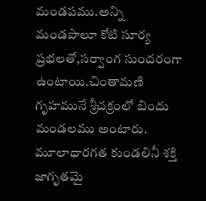మండపము.అన్ని మండపాలూ కోటి సూర్య ప్రభలతో,సర్వాంగ సుందరంగా ఉంటాయి.చింతామణి గృహమునే శ్రీచక్రంలో బిందు మండలము అంటారు. మూలాధారగత కుండలినీ శక్తి జాగృతమై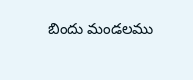బిందు మండలము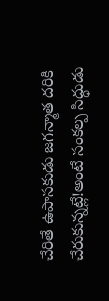చేరితే ఉపాసకుడు జగన్మాత దరికి చేరుకున్నట్లే!అంటే సంకల్ప సిద్ధుడు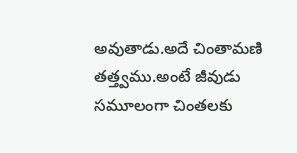అవుతాడు.అదే చింతామణి తత్త్వము.అంటే జీవుడు సమూలంగా చింతలకు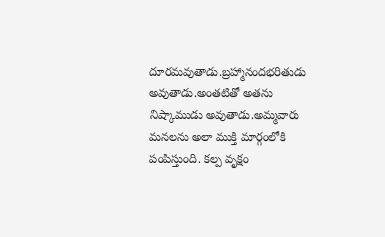దూరమవుతాడు.బ్రహ్మానందభరితుడు అవుతాడు.అంతటితో అతను నిష్కాముడు అవుతాడు.అమ్మవారు మనలను అలా ముక్తి మార్గంలోకి పంపిస్తుంది. కల్ప వృక్షం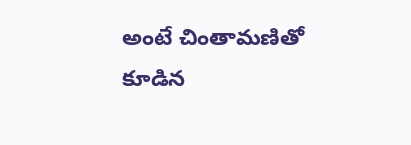అంటే చింతామణితో కూడిన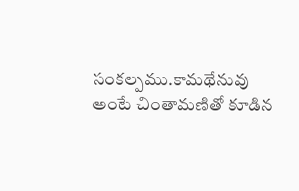సంకల్పము.కామథేనువు అంటే చింతామణితో కూడిన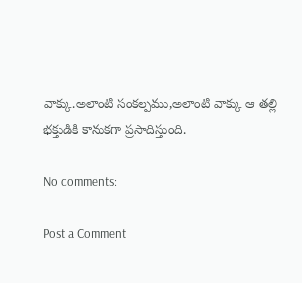వాక్కు.అలాంటి సంకల్పము,అలాంటి వాక్కు ఆ తల్లి భక్తుడికి కానుకగా ప్రసాదిస్తుంది.

No comments:

Post a Comment